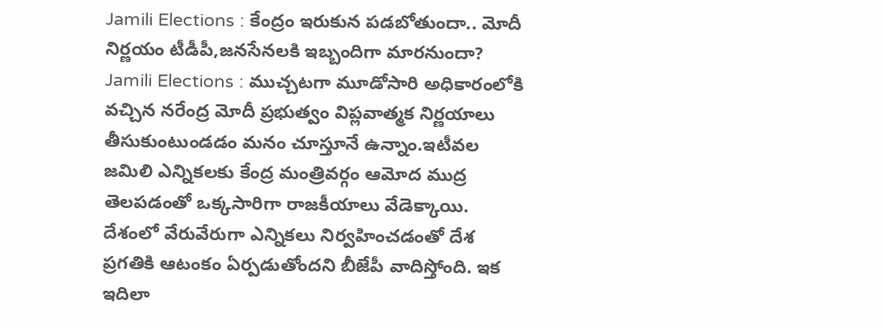Jamili Elections : కేంద్రం ఇరుకున పడబోతుందా.. మోదీ నిర్ణయం టీడీపీ,జనసేనలకి ఇబ్బందిగా మారనుందా?
Jamili Elections : ముచ్చటగా మూడోసారి అధికారంలోకి వచ్చిన నరేంద్ర మోదీ ప్రభుత్వం విప్లవాత్మక నిర్ణయాలు తీసుకుంటుండడం మనం చూస్తూనే ఉన్నాం.ఇటీవల జమిలి ఎన్నికలకు కేంద్ర మంత్రివర్గం ఆమోద ముద్ర తెలపడంతో ఒక్కసారిగా రాజకీయాలు వేడెక్కాయి. దేశంలో వేరువేరుగా ఎన్నికలు నిర్వహించడంతో దేశ ప్రగతికి ఆటంకం ఏర్పడుతోందని బీజేపీ వాదిస్తోంది. ఇక ఇదిలా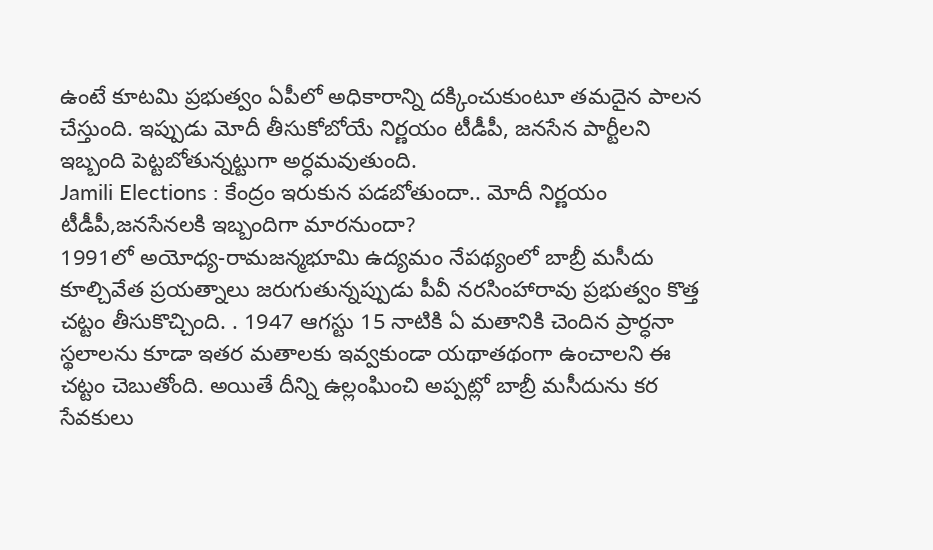ఉంటే కూటమి ప్రభుత్వం ఏపీలో అధికారాన్ని దక్కించుకుంటూ తమదైన పాలన చేస్తుంది. ఇప్పుడు మోదీ తీసుకోబోయే నిర్ణయం టీడీపీ, జనసేన పార్టీలని ఇబ్బంది పెట్టబోతున్నట్టుగా అర్ధమవుతుంది.
Jamili Elections : కేంద్రం ఇరుకున పడబోతుందా.. మోదీ నిర్ణయం టీడీపీ,జనసేనలకి ఇబ్బందిగా మారనుందా?
1991లో అయోధ్య-రామజన్మభూమి ఉద్యమం నేపథ్యంలో బాబ్రీ మసీదు కూల్చివేత ప్రయత్నాలు జరుగుతున్నప్పుడు పీవీ నరసింహారావు ప్రభుత్వం కొత్త చట్టం తీసుకొచ్చింది. . 1947 ఆగస్టు 15 నాటికి ఏ మతానికి చెందిన ప్రార్ధనా స్థలాలను కూడా ఇతర మతాలకు ఇవ్వకుండా యథాతథంగా ఉంచాలని ఈ చట్టం చెబుతోంది. అయితే దీన్ని ఉల్లంఘించి అప్పట్లో బాబ్రీ మసీదును కర సేవకులు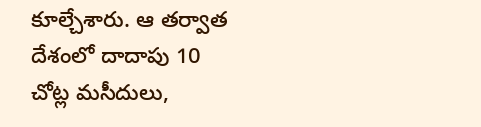కూల్చేశారు. ఆ తర్వాత దేశంలో దాదాపు 10 చోట్ల మసీదులు,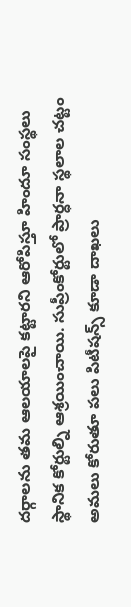దర్గాలను తమ ఆలయాలపై కట్టారని ఆరోపిస్తూ హిందూ సంస్థలు స్థానిక కోర్టుల్ని ఆశ్రయించాయి. సుప్రీంకోర్టులో ప్రార్ధనా స్థలాల చట్టం అమలు కోరుతూ పలు పిటీషన్స్ కూడా దాఖలు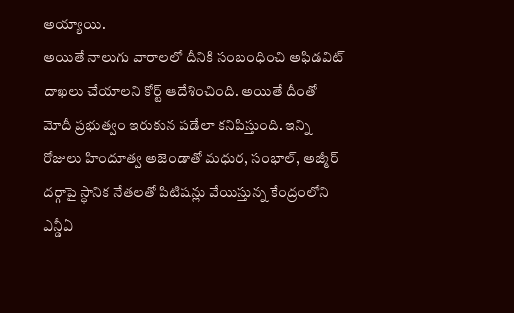అయ్యాయి.
అయితే నాలుగు వారాలలో దీనికి సంబంధించి అఫిడవిట్ దాఖలు చేయాలని కోర్ట్ ఆదేశించింది. అయితే దీంతో మోదీ ప్రభుత్వం ఇరుకున పడేలా కనిపిస్తుంది. ఇన్ని రోజులు హిందూత్వ అజెండాతో మధుర, సంభాల్, అజ్మీర్ దర్గాపై స్ధానిక నేతలతో పిటిషన్లు వేయిస్తున్న కేంద్రంలోని ఎన్డీఏ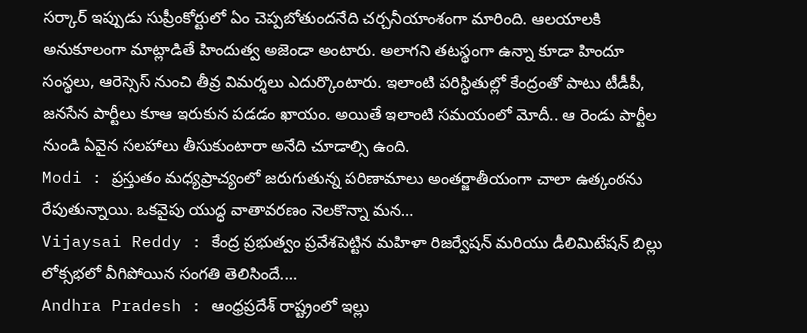సర్కార్ ఇప్పుడు సుప్రీంకోర్టులో ఏం చెప్పబోతుందనేది చర్చనీయాంశంగా మారింది. ఆలయాలకి అనుకూలంగా మాట్లాడితే హిందుత్వ అజెండా అంటారు. అలాగని తటస్థంగా ఉన్నా కూడా హిందూ సంస్థలు, ఆరెస్సెస్ నుంచి తీవ్ర విమర్శలు ఎదుర్కొంటారు. ఇలాంటి పరిస్ధితుల్లో కేంద్రంతో పాటు టీడీపీ, జనసేన పార్టీలు కూఆ ఇరుకున పడడం ఖాయం. అయితే ఇలాంటి సమయంలో మోదీ.. ఆ రెండు పార్టీల నుండి ఏవైన సలహాలు తీసుకుంటారా అనేది చూడాల్సి ఉంది.
Modi : ప్రస్తుతం మధ్యప్రాచ్యంలో జరుగుతున్న పరిణామాలు అంతర్జాతీయంగా చాలా ఉత్కంఠను రేపుతున్నాయి. ఒకవైపు యుద్ధ వాతావరణం నెలకొన్నా మన…
Vijaysai Reddy : కేంద్ర ప్రభుత్వం ప్రవేశపెట్టిన మహిళా రిజర్వేషన్ మరియు డీలిమిటేషన్ బిల్లు లోక్సభలో వీగిపోయిన సంగతి తెలిసిందే.…
Andhra Pradesh : ఆంధ్రప్రదేశ్ రాష్ట్రంలో ఇల్లు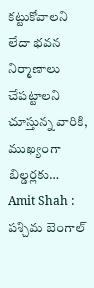కట్టుకోవాలని లేదా భవన నిర్మాణాలు చేపట్టాలని చూస్తున్న వారికి, ముఖ్యంగా బిల్డర్లకు…
Amit Shah : పశ్చిమ బెంగాల్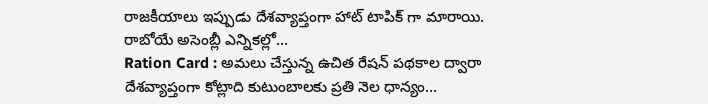రాజకీయాలు ఇప్పుడు దేశవ్యాప్తంగా హాట్ టాపిక్ గా మారాయి. రాబోయే అసెంబ్లీ ఎన్నికల్లో…
Ration Card : అమలు చేస్తున్న ఉచిత రేషన్ పథకాల ద్వారా దేశవ్యాప్తంగా కోట్లాది కుటుంబాలకు ప్రతి నెల ధాన్యం…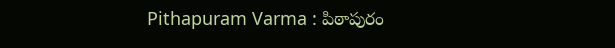Pithapuram Varma : పిఠాపురం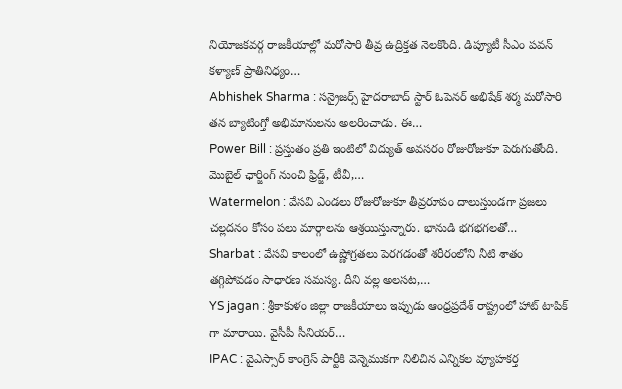నియోజకవర్గ రాజకీయాల్లో మరోసారి తీవ్ర ఉద్రిక్తత నెలకొంది. డిప్యూటీ సీఎం పవన్ కళ్యాణ్ ప్రాతినిధ్యం…
Abhishek Sharma : సన్రైజర్స్ హైదరాబాద్ స్టార్ ఓపెనర్ అభిషేక్ శర్మ మరోసారి తన బ్యాటింగ్తో అభిమానులను అలరించాడు. ఈ…
Power Bill : ప్రస్తుతం ప్రతి ఇంటిలో విద్యుత్ అవసరం రోజురోజుకూ పెరుగుతోంది. మొబైల్ ఛార్జింగ్ నుంచి ఫ్రిడ్జ్, టీవీ,…
Watermelon : వేసవి ఎండలు రోజురోజుకూ తీవ్రరూపం దాలుస్తుండగా ప్రజలు చల్లదనం కోసం పలు మార్గాలను ఆశ్రయిస్తున్నారు. భానుడి భగభగలతో…
Sharbat : వేసవి కాలంలో ఉష్ణోగ్రతలు పెరగడంతో శరీరంలోని నీటి శాతం తగ్గిపోవడం సాధారణ సమస్య. దీని వల్ల అలసట,…
YS jagan : శ్రీకాకుళం జిల్లా రాజకీయాలు ఇప్పుడు ఆంధ్రప్రదేశ్ రాష్ట్రంలో హాట్ టాపిక్ గా మారాయి. వైసీపీ సీనియర్…
IPAC : వైఎస్సార్ కాంగ్రెస్ పార్టీకి వెన్నెముకగా నిలిచిన ఎన్నికల వ్యూహకర్త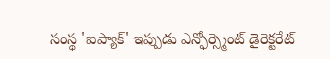సంస్థ 'ఐప్యాక్' ఇప్పుడు ఎన్ఫోర్స్మెంట్ డైరెక్టరేట్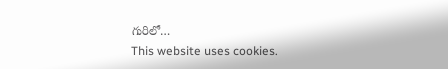గురిలో…
This website uses cookies.